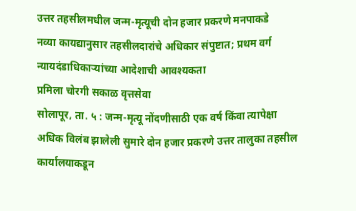उत्तर तहसीलमधील जन्म-मृत्यूची दोन हजार प्रकरणे मनपाकडे
नव्या कायद्यानुसार तहसीलदारांचे अधिकार संपुष्टात; प्रथम वर्ग न्यायदंडाधिकाऱ्यांच्या आदेशाची आवश्यकता
प्रमिला चोरगी सकाळ वृत्तसेवा
सोलापूर, ता. ५ : जन्म-मृत्यू नोंदणीसाठी एक वर्ष किंवा त्यापेक्षा अधिक विलंब झालेली सुमारे दोन हजार प्रकरणे उत्तर तालुका तहसील कार्यालयाकडून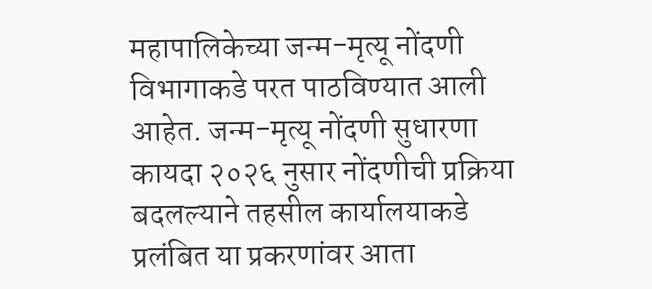महापालिकेच्या जन्म-मृत्यू नोंदणी विभागाकडे परत पाठविण्यात आली आहेत. जन्म-मृत्यू नोंदणी सुधारणा कायदा २०२६ नुसार नोंदणीची प्रक्रिया बदलल्याने तहसील कार्यालयाकडे प्रलंबित या प्रकरणांवर आता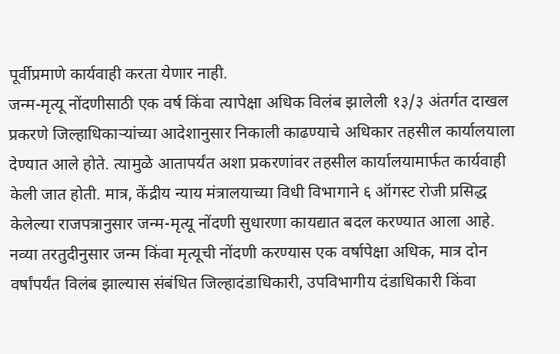पूर्वीप्रमाणे कार्यवाही करता येणार नाही.
जन्म-मृत्यू नोंदणीसाठी एक वर्ष किंवा त्यापेक्षा अधिक विलंब झालेली १३/३ अंतर्गत दाखल प्रकरणे जिल्हाधिकाऱ्यांच्या आदेशानुसार निकाली काढण्याचे अधिकार तहसील कार्यालयाला देण्यात आले होते. त्यामुळे आतापर्यंत अशा प्रकरणांवर तहसील कार्यालयामार्फत कार्यवाही केली जात होती. मात्र, केंद्रीय न्याय मंत्रालयाच्या विधी विभागाने ६ ऑगस्ट रोजी प्रसिद्ध केलेल्या राजपत्रानुसार जन्म-मृत्यू नोंदणी सुधारणा कायद्यात बदल करण्यात आला आहे.
नव्या तरतुदीनुसार जन्म किंवा मृत्यूची नोंदणी करण्यास एक वर्षापेक्षा अधिक, मात्र दोन वर्षांपर्यंत विलंब झाल्यास संबंधित जिल्हादंडाधिकारी, उपविभागीय दंडाधिकारी किंवा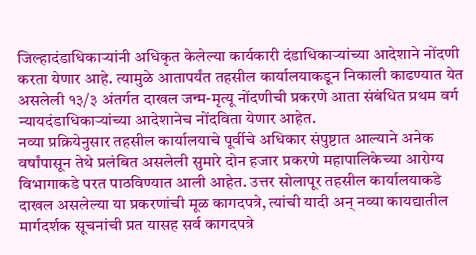जिल्हादंडाधिकाऱ्यांनी अधिकृत केलेल्या कार्यकारी दंडाधिकाऱ्यांच्या आदेशाने नोंदणी करता येणार आहे. त्यामुळे आतापर्यंत तहसील कार्यालयाकडून निकाली काढण्यात येत असलेली १३/३ अंतर्गत दाखल जन्म-मृत्यू नोंदणीची प्रकरणे आता संबंधित प्रथम वर्ग न्यायदंडाधिकाऱ्यांच्या आदेशानेच नोंदविता येणार आहेत.
नव्या प्रक्रियेनुसार तहसील कार्यालयाचे पूर्वीचे अधिकार संपुष्टात आल्याने अनेक वर्षांपासून तेथे प्रलंबित असलेली सुमारे दोन हजार प्रकरणे महापालिकेच्या आरोग्य विभागाकडे परत पाठविण्यात आली आहेत. उत्तर सोलापूर तहसील कार्यालयाकडे दाखल असलेल्या या प्रकरणांची मूळ कागदपत्रे, त्यांची यादी अन् नव्या कायद्यातील मार्गदर्शक सूचनांची प्रत यासह सर्व कागदपत्रे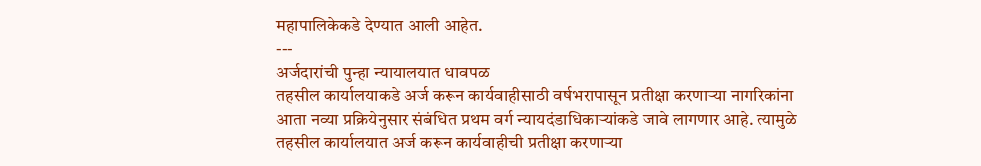महापालिकेकडे देण्यात आली आहेत.
---
अर्जदारांची पुन्हा न्यायालयात धावपळ
तहसील कार्यालयाकडे अर्ज करून कार्यवाहीसाठी वर्षभरापासून प्रतीक्षा करणाऱ्या नागरिकांना आता नव्या प्रक्रियेनुसार संबंधित प्रथम वर्ग न्यायदंडाधिकाऱ्यांकडे जावे लागणार आहे. त्यामुळे तहसील कार्यालयात अर्ज करून कार्यवाहीची प्रतीक्षा करणाऱ्या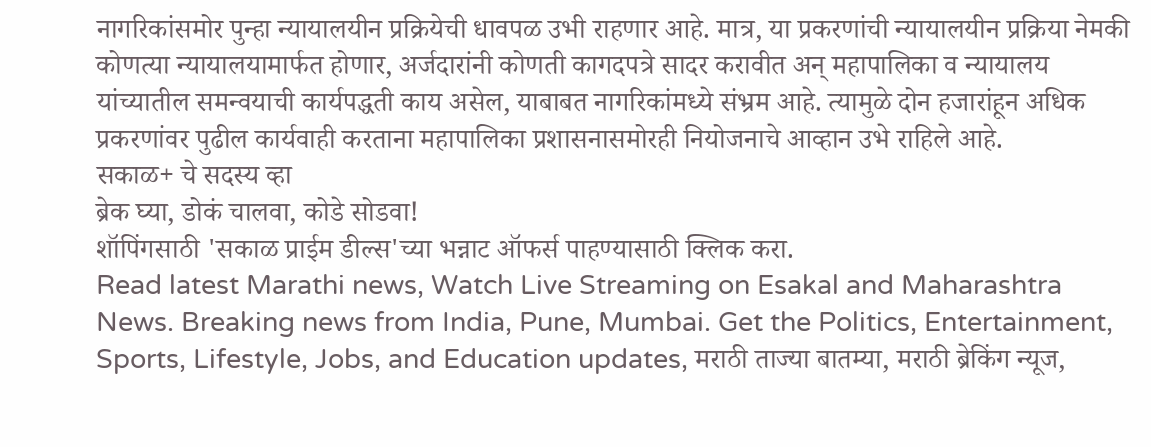नागरिकांसमोर पुन्हा न्यायालयीन प्रक्रियेची धावपळ उभी राहणार आहे. मात्र, या प्रकरणांची न्यायालयीन प्रक्रिया नेमकी कोणत्या न्यायालयामार्फत होणार, अर्जदारांनी कोणती कागदपत्रे सादर करावीत अन् महापालिका व न्यायालय यांच्यातील समन्वयाची कार्यपद्धती काय असेल, याबाबत नागरिकांमध्ये संभ्रम आहे. त्यामुळे दोन हजारांहून अधिक प्रकरणांवर पुढील कार्यवाही करताना महापालिका प्रशासनासमोरही नियोजनाचे आव्हान उभे राहिले आहे.
सकाळ+ चे सदस्य व्हा
ब्रेक घ्या, डोकं चालवा, कोडे सोडवा!
शॉपिंगसाठी 'सकाळ प्राईम डील्स'च्या भन्नाट ऑफर्स पाहण्यासाठी क्लिक करा.
Read latest Marathi news, Watch Live Streaming on Esakal and Maharashtra News. Breaking news from India, Pune, Mumbai. Get the Politics, Entertainment, Sports, Lifestyle, Jobs, and Education updates, मराठी ताज्या बातम्या, मराठी ब्रेकिंग न्यूज,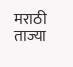मराठी ताज्या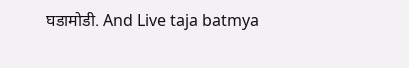घडामोडी. And Live taja batmya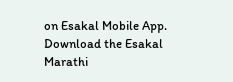on Esakal Mobile App. Download the Esakal Marathi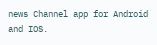news Channel app for Android and IOS.